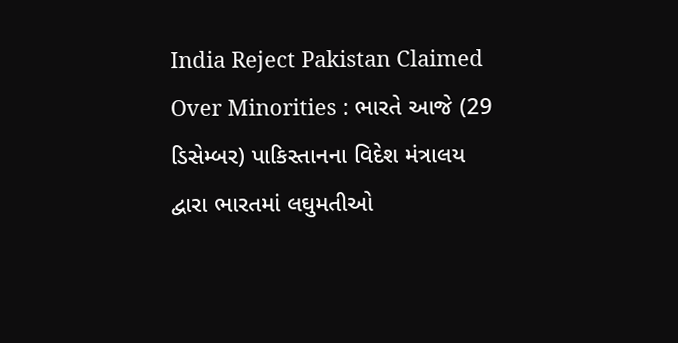India Reject Pakistan Claimed Over Minorities : ભારતે આજે (29 ડિસેમ્બર) પાકિસ્તાનના વિદેશ મંત્રાલય દ્વારા ભારતમાં લઘુમતીઓ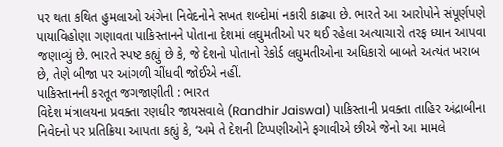પર થતા કથિત હુમલાઓ અંગેના નિવેદનોને સખત શબ્દોમાં નકારી કાઢ્યા છે. ભારતે આ આરોપોને સંપૂર્ણપણે પાયાવિહોણા ગણાવતા પાકિસ્તાનને પોતાના દેશમાં લઘુમતીઓ પર થઈ રહેલા અત્યાચારો તરફ ધ્યાન આપવા જણાવ્યું છે. ભારતે સ્પષ્ટ કહ્યું છે કે, જે દેશનો પોતાનો રેકોર્ડ લઘુમતીઓના અધિકારો બાબતે અત્યંત ખરાબ છે, તેણે બીજા પર આંગળી ચીંધવી જોઈએ નહીં.
પાકિસ્તાનની કરતૂત જગજાણીતી : ભારત
વિદેશ મંત્રાલયના પ્રવક્તા રણધીર જાયસવાલે (Randhir Jaiswal) પાકિસ્તાની પ્રવક્તા તાહિર અંદ્રાબીના નિવેદનો પર પ્રતિક્રિયા આપતા કહ્યું કે, ‘અમે તે દેશની ટિપ્પણીઓને ફગાવીએ છીએ જેનો આ મામલે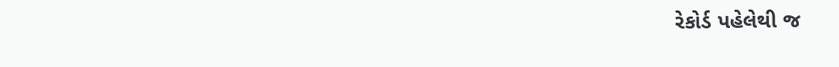રેકોર્ડ પહેલેથી જ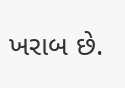ખરાબ છે.